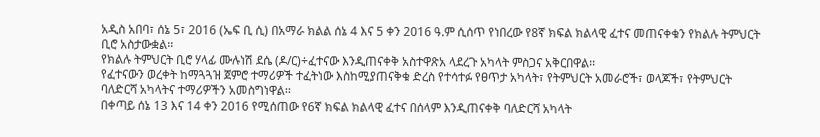አዲስ አበባ፣ ሰኔ 5፣ 2016 (ኤፍ ቢ ሲ) በአማራ ክልል ሰኔ 4 እና 5 ቀን 2016 ዓ.ም ሲሰጥ የነበረው የ8ኛ ክፍል ክልላዊ ፈተና መጠናቀቁን የክልሉ ትምህርት ቢሮ አስታውቋል፡፡
የክልሉ ትምህርት ቢሮ ሃላፊ ሙሉነሽ ደሴ (ዶ/ር)÷ፈተናው እንዲጠናቀቅ አስተዋጽአ ላደረጉ አካላት ምስጋና አቅርበዋል፡፡
የፈተናውን ወረቀት ከማጓጓዝ ጀምሮ ተማሪዎች ተፈትነው እስከሚያጠናቅቁ ድረስ የተሳተፉ የፀጥታ አካላት፣ የትምህርት አመራሮች፣ ወላጆች፣ የትምህርት ባለድርሻ አካላትና ተማሪዎችን አመስግነዋል፡፡
በቀጣይ ሰኔ 13 እና 14 ቀን 2016 የሚሰጠው የ6ኛ ክፍል ክልላዊ ፈተና በሰላም እንዲጠናቀቅ ባለድርሻ አካላት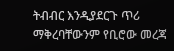ትብብር እንዲያደርጉ ጥሪ ማቅረባቸውንም የቢሮው መረጃ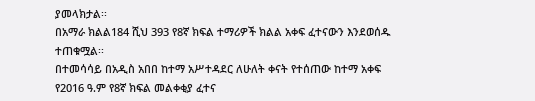ያመላክታል፡፡
በአማራ ክልል184 ሺህ 393 የ8ኛ ክፍል ተማሪዎች ክልል አቀፍ ፈተናውን እንደወሰዱ ተጠቁሟል፡፡
በተመሳሳይ በአዲስ አበበ ከተማ አሥተዳደር ለሁለት ቀናት የተሰጠው ከተማ አቀፍ የ2016 ዓ.ም የ8ኛ ክፍል መልቀቂያ ፈተና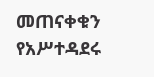መጠናቀቁን የአሥተዳደሩ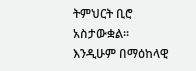ትምህርት ቢሮ አስታውቋል፡፡
እንዲሁም በማዕከላዊ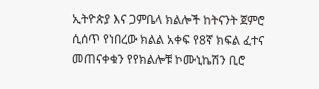ኢትዮጵያ እና ጋምቤላ ክልሎች ከትናንት ጀምሮ ሲሰጥ የነበረው ክልል አቀፍ የ8ኛ ክፍል ፈተና መጠናቀቁን የየክልሎቹ ኮሙኒኬሽን ቢሮ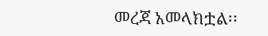መረጃ አመላክቷል፡፡